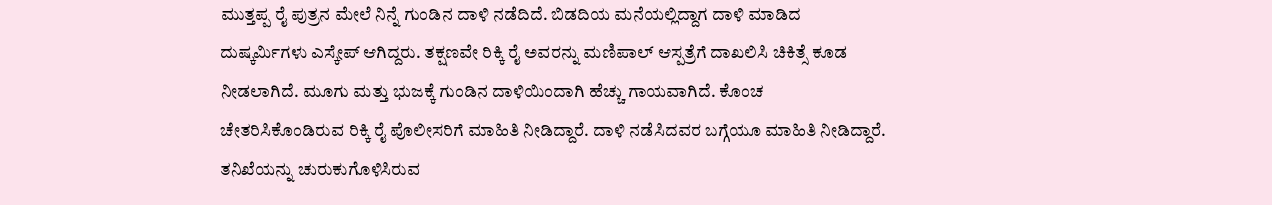ಮುತ್ತಪ್ಪ ರೈ ಪುತ್ರನ ಮೇಲೆ ನಿನ್ನೆ ಗುಂಡಿನ ದಾಳಿ ನಡೆದಿದೆ. ಬಿಡದಿಯ ಮನೆಯಲ್ಲಿದ್ದಾಗ ದಾಳಿ ಮಾಡಿದ ದುಷ್ಕರ್ಮಿಗಳು ಎಸ್ಕೇಪ್ ಆಗಿದ್ದರು. ತಕ್ಷಣವೇ ರಿಕ್ಕಿ ರೈ ಅವರನ್ನು ಮಣಿಪಾಲ್ ಆಸ್ಪತ್ರೆಗೆ ದಾಖಲಿಸಿ ಚಿಕಿತ್ಸೆ ಕೂಡ ನೀಡಲಾಗಿದೆ. ಮೂಗು ಮತ್ತು ಭುಜಕ್ಕೆ ಗುಂಡಿನ ದಾಳಿಯಿಂದಾಗಿ ಹೆಚ್ಚು ಗಾಯವಾಗಿದೆ. ಕೊಂಚ ಚೇತರಿಸಿಕೊಂಡಿರುವ ರಿಕ್ಕಿ ರೈ ಪೊಲೀಸರಿಗೆ ಮಾಹಿತಿ ನೀಡಿದ್ದಾರೆ. ದಾಳಿ ನಡೆಸಿದವರ ಬಗ್ಗೆಯೂ ಮಾಹಿತಿ ನೀಡಿದ್ದಾರೆ.
ತನಿಖೆಯನ್ನು ಚುರುಕುಗೊಳಿಸಿರುವ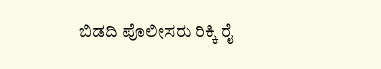ಬಿಡದಿ ಪೊಲೀಸರು ರಿಕ್ಕಿ ರೈ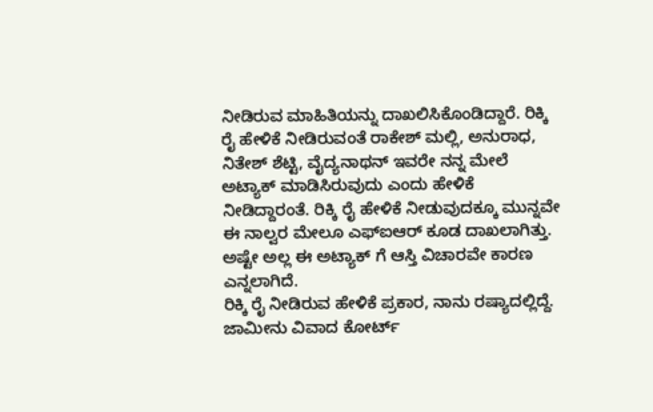ನೀಡಿರುವ ಮಾಹಿತಿಯನ್ನು ದಾಖಲಿಸಿಕೊಂಡಿದ್ದಾರೆ. ರಿಕ್ಕಿ ರೈ ಹೇಳಿಕೆ ನೀಡಿರುವಂತೆ ರಾಕೇಶ್ ಮಲ್ಲಿ, ಅನುರಾಧ, ನಿತೇಶ್ ಶೆಟ್ಟಿ, ವೈದ್ಯನಾಥನ್ ಇವರೇ ನನ್ನ ಮೇಲೆ ಅಟ್ಯಾಕ್ ಮಾಡಿಸಿರುವುದು ಎಂದು ಹೇಳಿಕೆ ನೀಡಿದ್ದಾರಂತೆ. ರಿಕ್ಕಿ ರೈ ಹೇಳಿಕೆ ನೀಡುವುದಕ್ಕೂ ಮುನ್ನವೇ ಈ ನಾಲ್ವರ ಮೇಲೂ ಎಫ್ಐಆರ್ ಕೂಡ ದಾಖಲಾಗಿತ್ತು. ಅಷ್ಟೇ ಅಲ್ಲ ಈ ಅಟ್ಯಾಕ್ ಗೆ ಆಸ್ತಿ ವಿಚಾರವೇ ಕಾರಣ ಎನ್ನಲಾಗಿದೆ.
ರಿಕ್ಕಿ ರೈ ನೀಡಿರುವ ಹೇಳಿಕೆ ಪ್ರಕಾರ, ನಾನು ರಷ್ಯಾದಲ್ಲಿದ್ದೆ. ಜಾಮೀನು ವಿವಾದ ಕೋರ್ಟ್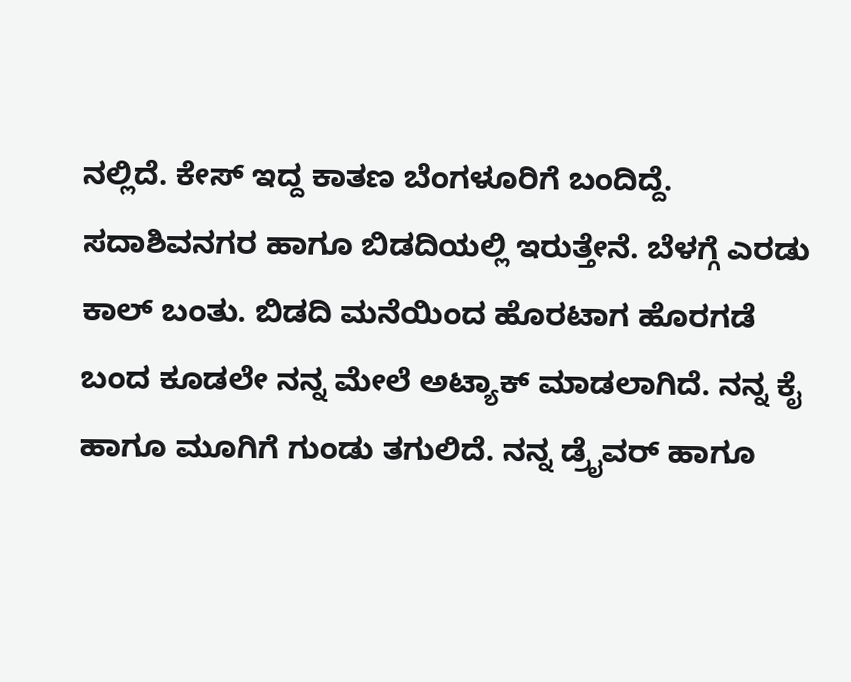ನಲ್ಲಿದೆ. ಕೇಸ್ ಇದ್ದ ಕಾತಣ ಬೆಂಗಳೂರಿಗೆ ಬಂದಿದ್ದೆ. ಸದಾಶಿವನಗರ ಹಾಗೂ ಬಿಡದಿಯಲ್ಲಿ ಇರುತ್ತೇನೆ. ಬೆಳಗ್ಗೆ ಎರಡು ಕಾಲ್ ಬಂತು. ಬಿಡದಿ ಮನೆಯಿಂದ ಹೊರಟಾಗ ಹೊರಗಡೆ ಬಂದ ಕೂಡಲೇ ನನ್ನ ಮೇಲೆ ಅಟ್ಯಾಕ್ ಮಾಡಲಾಗಿದೆ. ನನ್ನ ಕೈ ಹಾಗೂ ಮೂಗಿಗೆ ಗುಂಡು ತಗುಲಿದೆ. ನನ್ನ ಡ್ರೈವರ್ ಹಾಗೂ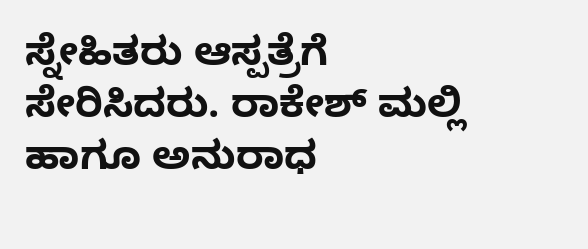ಸ್ನೇಹಿತರು ಆಸ್ಪತ್ರೆಗೆ ಸೇರಿಸಿದರು. ರಾಕೇಶ್ ಮಲ್ಲಿ ಹಾಗೂ ಅನುರಾಧ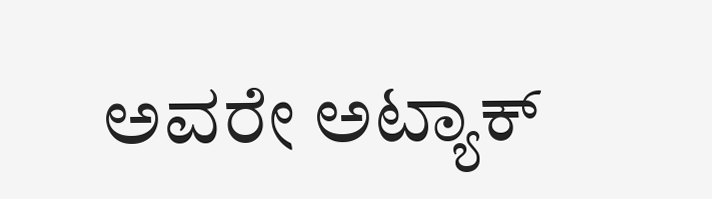ಅವರೇ ಅಟ್ಯಾಕ್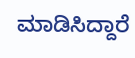ಮಾಡಿಸಿದ್ದಾರೆ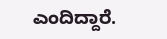ಎಂದಿದ್ದಾರೆ.